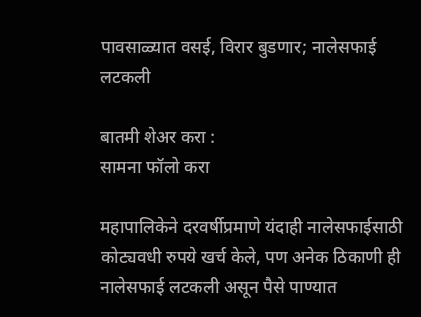पावसाळ्यात वसई, विरार बुडणार; नालेसफाई लटकली

बातमी शेअर करा :
सामना फॉलो करा

महापालिकेने दरवर्षीप्रमाणे यंदाही नालेसफाईसाठी कोट्यवधी रुपये खर्च केले, पण अनेक ठिकाणी ही नालेसफाई लटकली असून पैसे पाण्यात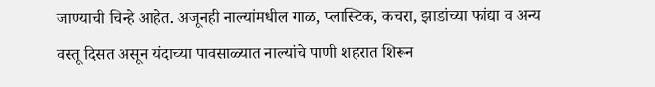जाण्याची चिन्हे आहेत. अजूनही नाल्यांमधील गाळ, प्लास्टिक, कचरा, झाडांच्या फांद्या व अन्य वस्तू दिसत असून यंदाच्या पावसाळ्यात नाल्यांचे पाणी शहरात शिरून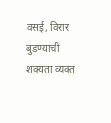वसई, विरार बुडण्याची शक्यता व्यक्त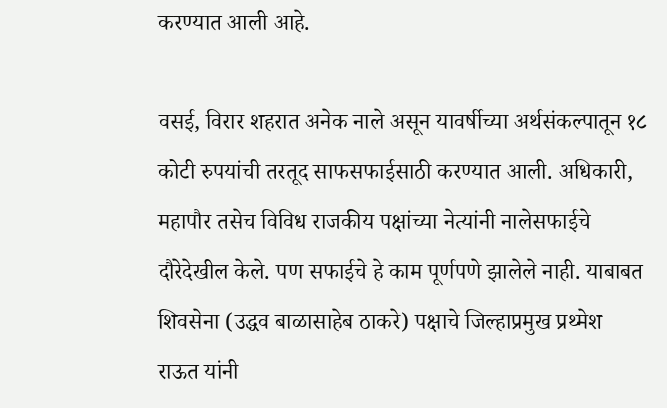करण्यात आली आहे.

वसई, विरार शहरात अनेक नाले असून यावर्षीच्या अर्थसंकल्पातून १८ कोटी रुपयांची तरतूद साफसफाईसाठी करण्यात आली. अधिकारी, महापौर तसेच विविध राजकीय पक्षांच्या नेत्यांनी नालेसफाईचे दौरेदेखील केले. पण सफाईचे हे काम पूर्णपणे झालेले नाही. याबाबत शिवसेना (उद्धव बाळासाहेब ठाकरे) पक्षाचे जिल्हाप्रमुख प्रथ्मेश राऊत यांनी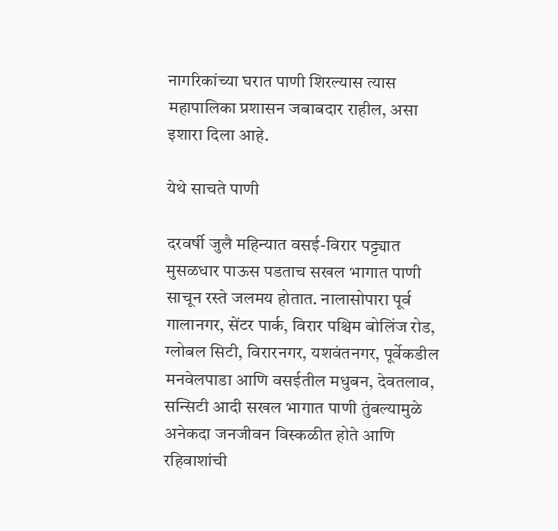नागरिकांच्या घरात पाणी शिरल्यास त्यास महापालिका प्रशासन जबाबदार राहील, असा इशारा दिला आहे.

येथे साचते पाणी

दरवर्षी जुलै महिन्यात वसई-विरार पट्ट्यात मुसळधार पाऊस पडताच सखल भागात पाणी साचून रस्ते जलमय होतात. नालासोपारा पूर्व गालानगर, सेंटर पार्क, विरार पश्चिम बोलिंज रोड, ग्लोबल सिटी, विरारनगर, यशवंतनगर, पूर्वेकडील मनवेलपाडा आणि वसईतील मधुबन, देवतलाव, सन्सिटी आदी सखल भागात पाणी तुंबल्यामुळे अनेकदा जनजीवन विस्कळीत होते आणि रहिवाशांची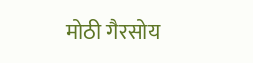मोठी गैरसोय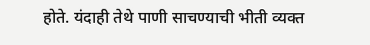होते. यंदाही तेथे पाणी साचण्याची भीती व्यक्त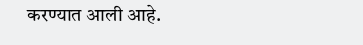करण्यात आली आहे.